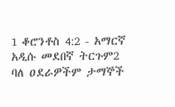1 ቆሮንቶስ 4:2 - አማርኛ አዲሱ መደበኛ ትርጉም2 ባለ ዐደራዎችም ታማኞች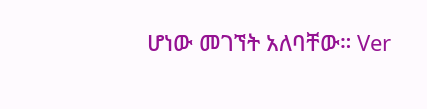ሆነው መገኘት አለባቸው። Ver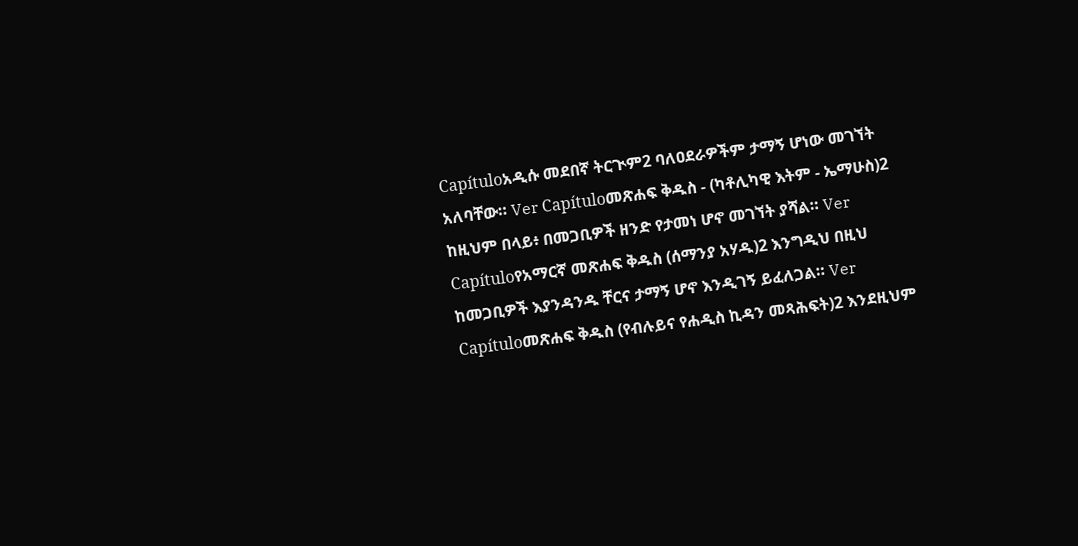Capítuloአዲሱ መደበኛ ትርጒም2 ባለዐደራዎችም ታማኝ ሆነው መገኘት አለባቸው። Ver Capítuloመጽሐፍ ቅዱስ - (ካቶሊካዊ እትም - ኤማሁስ)2 ከዚህም በላይ፥ በመጋቢዎች ዘንድ የታመነ ሆኖ መገኘት ያሻል። Ver Capítuloየአማርኛ መጽሐፍ ቅዱስ (ሰማንያ አሃዱ)2 እንግዲህ በዚህ ከመጋቢዎች እያንዳንዱ ቸርና ታማኝ ሆኖ እንዲገኝ ይፈለጋል። Ver Capítuloመጽሐፍ ቅዱስ (የብሉይና የሐዲስ ኪዳን መጻሕፍት)2 እንደዚህም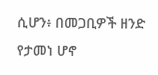ሲሆን፥ በመጋቢዎች ዘንድ የታመነ ሆኖ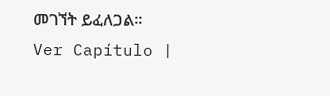መገኘት ይፈለጋል። Ver Capítulo |